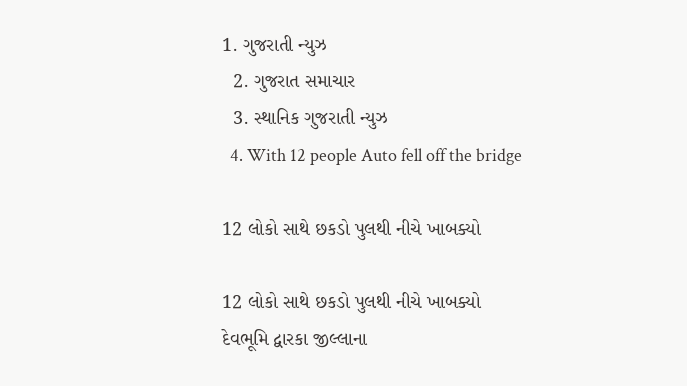1. ગુજરાતી ન્યુઝ
  2. ગુજરાત સમાચાર
  3. સ્થાનિક ગુજરાતી ન્યુઝ
  4. With 12 people Auto fell off the bridge

12 લોકો સાથે છકડો પુલથી નીચે ખાબક્યો

12 લોકો સાથે છકડો પુલથી નીચે ખાબક્યો
દેવભૂમિ દ્વારકા જીલ્લાના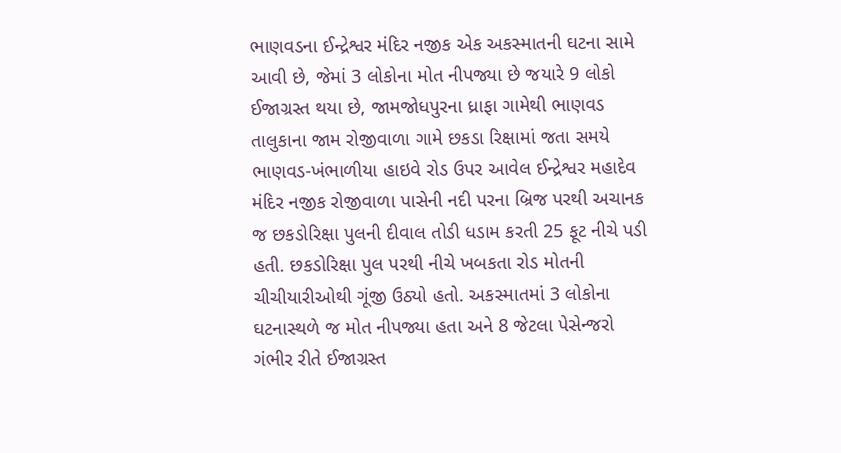ભાણવડના ઈન્દ્રેશ્વર મંદિર નજીક એક અકસ્માતની ઘટના સામે આવી છે, જેમાં 3 લોકોના મોત નીપજ્યા છે જયારે 9 લોકો ઈજાગ્રસ્ત થયા છે, જામજોધપુરના ધ્રાફા ગામેથી ભાણવડ તાલુકાના જામ રોજીવાળા ગામે છકડા રિક્ષામાં જતા સમયે ભાણવડ-ખંભાળીયા હાઇવે રોડ ઉપર આવેલ ઈન્દ્રેશ્વર મહાદેવ મંદિર નજીક રોજીવાળા પાસેની નદી પરના બ્રિજ પરથી અચાનક જ છકડોરિક્ષા પુલની દીવાલ તોડી ધડામ કરતી 25 ફૂટ નીચે પડી હતી. છકડોરિક્ષા પુલ પરથી નીચે ખબકતા રોડ મોતની ચીચીયારીઓથી ગૂંજી ઉઠ્યો હતો. અકસ્માતમાં 3 લોકોના ઘટનાસ્થળે જ મોત નીપજ્યા હતા અને 8 જેટલા પેસેન્જરો ગંભીર રીતે ઈજાગ્રસ્ત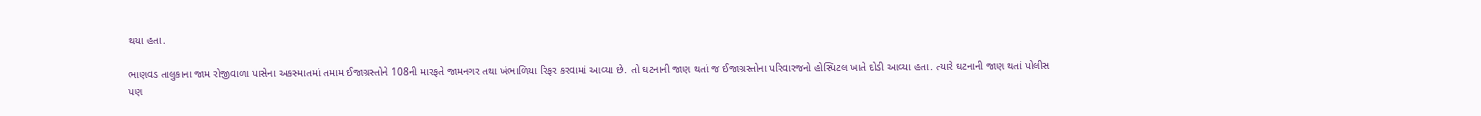થયા હતા.

ભાણવડ તાલુકાના જામ રોજીવાળા પાસેના અકસ્માતમાં તમામ ઈજાગ્રસ્તોને 108ની મારફતે જામનગર તથા ખંભાળિયા રિફર કરવામાં આવ્યા છે. તો ઘટનાની જાણ થતાં જ ઈજાગ્રસ્તોના પરિવારજનો હોસ્પિટલ ખાતે દોડી આવ્યા હતા. ત્યારે ઘટનાની જાણ થતાં પોલીસ પણ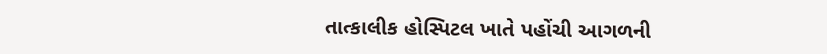તાત્કાલીક હોસ્પિટલ ખાતે પહોંચી આગળની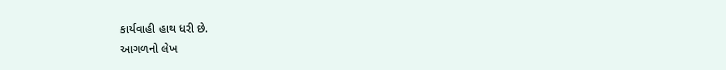કાર્યવાહી હાથ ધરી છે.
આગળનો લેખ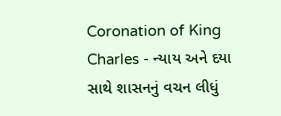Coronation of King Charles - ન્યાય અને દયા સાથે શાસનનું વચન લીધું